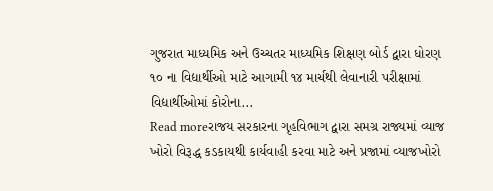ગુજરાત માધ્યમિક અને ઉચ્ચતર માધ્યમિક શિક્ષણ બોર્ડ દ્વારા ધોરણ ૧૦ ના વિદ્યાર્થીઓ માટે આગામી ૧૪ માર્ચથી લેવાનારી પરીક્ષામાં વિદ્યાર્થીઓમાં કોરોના...
Read moreરાજય સરકારના ગૃહવિભાગ દ્વારા સમગ્ર રાજ્યમાં વ્યાજ ખોરો વિરૂદ્ધ કડકાયથી કાર્યવાહી કરવા માટે અને પ્રજામાં વ્યાજખોરો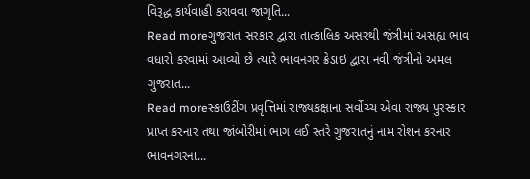વિરૂદ્ધ કાર્યવાહી કરાવવા જાગૃતિ...
Read moreગુજરાત સરકાર દ્વારા તાત્કાલિક અસરથી જંત્રીમાં અસહ્ય ભાવ વધારો કરવામાં આવ્યો છે ત્યારે ભાવનગર ક્રેડાઇ દ્વારા નવી જંત્રીનો અમલ ગુજરાત...
Read moreસ્કાઉટીંગ પ્રવૃત્તિમાં રાજ્યકક્ષાના સર્વોચ્ચ એવા રાજ્ય પુરસ્કાર પ્રાપ્ત કરનાર તથા જાંબોરીમાં ભાગ લઈ સ્તરે ગુજરાતનું નામ રોશન કરનાર ભાવનગરના...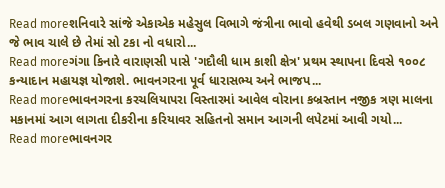Read moreશનિવારે સાંજે એકાએક મહેસુલ વિભાગે જંત્રીના ભાવો હવેથી ડબલ ગણવાનો અને જે ભાવ ચાલે છે તેમાં સો ટકા નો વધારો...
Read moreગંગા કિનારે વારાણસી પાસે 'ગદૌલી ધામ કાશી ક્ષેત્ર' પ્રથમ સ્થાપના દિવસે ૧૦૦૮ કન્યાદાન મહાયજ્ઞ યોજાશે. ભાવનગરના પૂર્વ ધારાસભ્ય અને ભાજપ...
Read moreભાવનગરના કરચલિયાપરા વિસ્તારમાં આવેલ વોરાના કબ્રસ્તાન નજીક ત્રણ માલના મકાનમાં આગ લાગતા દીકરીના કરિયાવર સહિતનો સમાન આગની લપેટમાં આવી ગયો...
Read moreભાવનગર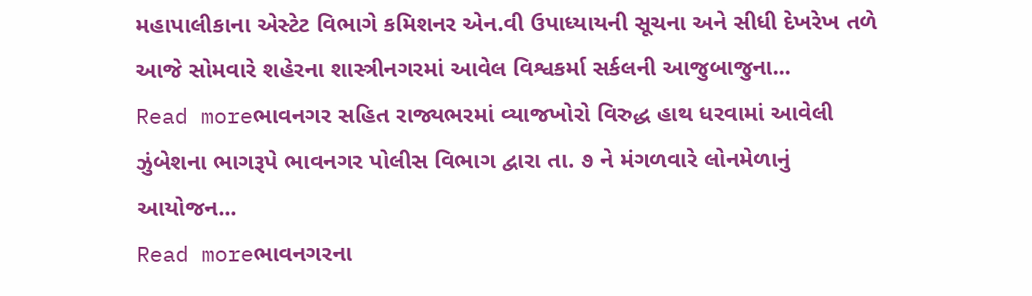મહાપાલીકાના એસ્ટેટ વિભાગે કમિશનર એન.વી ઉપાધ્યાયની સૂચના અને સીધી દેખરેખ તળે આજે સોમવારે શહેરના શાસ્ત્રીનગરમાં આવેલ વિશ્વકર્મા સર્કલની આજુબાજુના...
Read moreભાવનગર સહિત રાજ્યભરમાં વ્યાજખોરો વિરુદ્ધ હાથ ધરવામાં આવેલી ઝુંબેશના ભાગરૂપે ભાવનગર પોલીસ વિભાગ દ્વારા તા. ૭ ને મંગળવારે લોનમેળાનું આયોજન...
Read moreભાવનગરના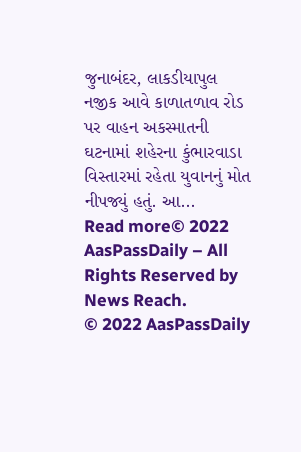જુનાબંદર, લાકડીયાપુલ નજીક આવે કાળાતળાવ રોડ પર વાહન અકસ્માતની ઘટનામાં શહેરના કુંભારવાડા વિસ્તારમાં રહેતા યુવાનનું મોત નીપજ્યું હતું. આ...
Read more© 2022 AasPassDaily – All Rights Reserved by News Reach.
© 2022 AasPassDaily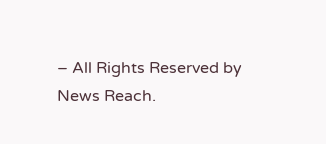– All Rights Reserved by News Reach.